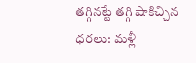తగ్గినట్టే తగ్గి షాకిచ్చిన ధరలు: మళ్లీ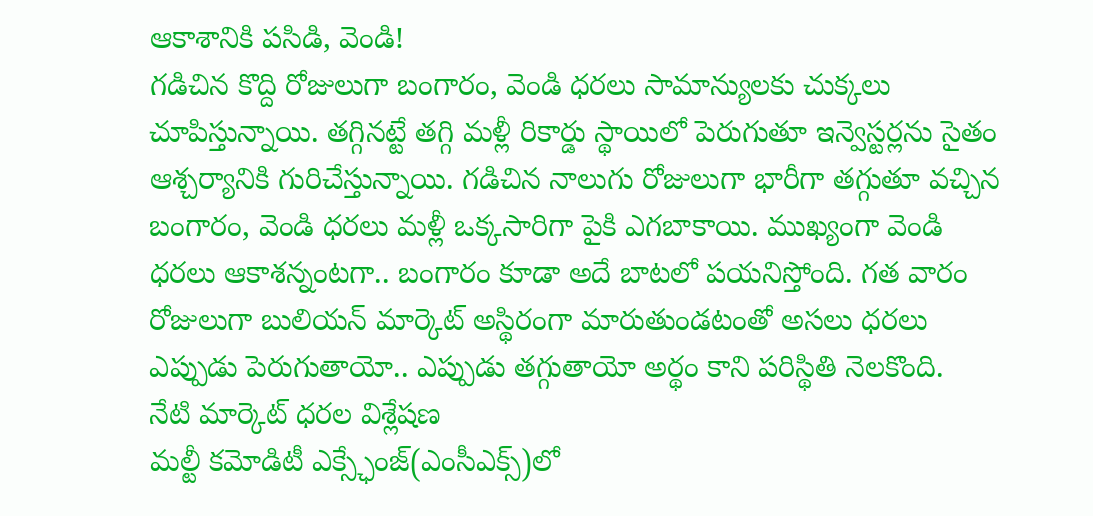ఆకాశానికి పసిడి, వెండి!
గడిచిన కొద్ది రోజులుగా బంగారం, వెండి ధరలు సామాన్యులకు చుక్కలు చూపిస్తున్నాయి. తగ్గినట్టే తగ్గి మళ్లీ రికార్డు స్థాయిలో పెరుగుతూ ఇన్వెస్టర్లను సైతం ఆశ్చర్యానికి గురిచేస్తున్నాయి. గడిచిన నాలుగు రోజులుగా భారీగా తగ్గుతూ వచ్చిన బంగారం, వెండి ధరలు మళ్లీ ఒక్కసారిగా పైకి ఎగబాకాయి. ముఖ్యంగా వెండి ధరలు ఆకాశన్నంటగా.. బంగారం కూడా అదే బాటలో పయనిస్తోంది. గత వారం రోజులుగా బులియన్ మార్కెట్ అస్థిరంగా మారుతుండటంతో అసలు ధరలు ఎప్పుడు పెరుగుతాయో.. ఎప్పుడు తగ్గుతాయో అర్థం కాని పరిస్థితి నెలకొంది.
నేటి మార్కెట్ ధరల విశ్లేషణ
మల్టీ కమోడిటీ ఎక్స్ఛేంజ్(ఎంసీఎక్స్)లో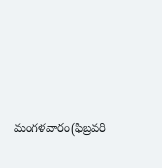మంగళవారం(ఫిబ్రవరి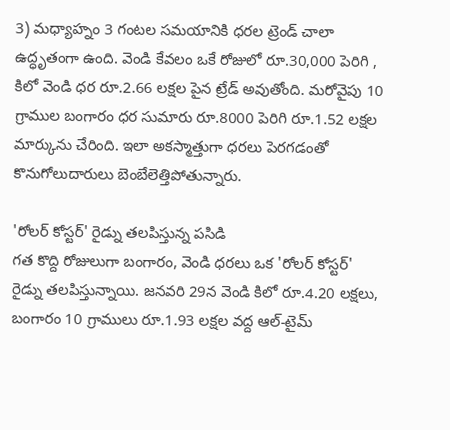3) మధ్యాహ్నం 3 గంటల సమయానికి ధరల ట్రెండ్ చాలా ఉద్ధృతంగా ఉంది. వెండి కేవలం ఒకే రోజులో రూ.30,000 పెరిగి , కిలో వెండి ధర రూ.2.66 లక్షల పైన ట్రేడ్ అవుతోంది. మరోవైపు 10 గ్రాముల బంగారం ధర సుమారు రూ.8000 పెరిగి రూ.1.52 లక్షల మార్కును చేరింది. ఇలా అకస్మాత్తుగా ధరలు పెరగడంతో కొనుగోలుదారులు బెంబేలెత్తిపోతున్నారు.

'రోలర్ కోస్టర్' రైడ్ను తలపిస్తున్న పసిడి
గత కొద్ది రోజులుగా బంగారం, వెండి ధరలు ఒక 'రోలర్ కోస్టర్' రైడ్ను తలపిస్తున్నాయి. జనవరి 29న వెండి కిలో రూ.4.20 లక్షలు, బంగారం 10 గ్రాములు రూ.1.93 లక్షల వద్ద ఆల్-టైమ్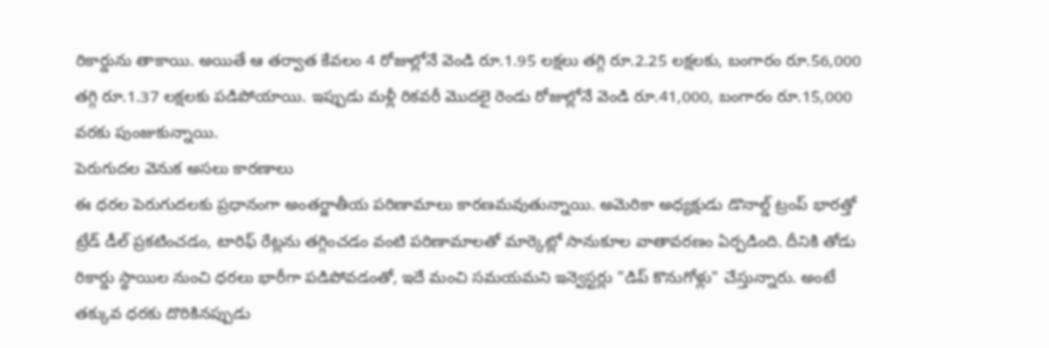రికార్డును తాకాయి. అయితే ఆ తర్వాత కేవలం 4 రోజుల్లోనే వెండి రూ.1.95 లక్షలు తగ్గి రూ.2.25 లక్షలకు, బంగారం రూ.56,000 తగ్గి రూ.1.37 లక్షలకు పడిపోయాయి. ఇప్పుడు మళ్లీ రికవరీ మొదలై రెండు రోజుల్లోనే వెండి రూ.41,000, బంగారం రూ.15,000 వరకు పుంజుకున్నాయి.
పెరుగుదల వెనుక అసలు కారణాలు
ఈ ధరల పెరుగుదలకు ప్రధానంగా అంతర్జాతీయ పరిణామాలు కారణమవుతున్నాయి. అమెరికా అధ్యక్షుడు డొనాల్డ్ ట్రంప్ భారత్తో ట్రేడ్ డీల్ ప్రకటించడం, టారిఫ్ రేట్లను తగ్గించడం వంటి పరిణామాలతో మార్కెట్లో సానుకూల వాతావరణం ఏర్పడింది. దీనికి తోడు రికార్డు స్థాయిల నుంచి ధరలు భారీగా పడిపోవడంతో, ఇదే మంచి సమయమని ఇన్వెస్టర్లు "డిప్ కొనుగోళ్లు" చేస్తున్నారు. అంటే తక్కువ ధరకు దొరికినప్పుడు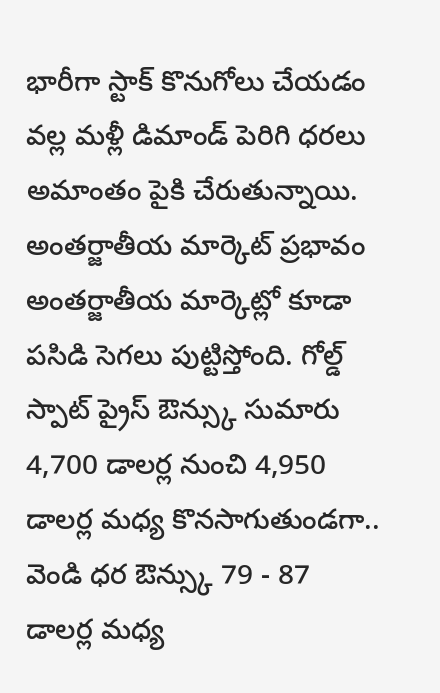భారీగా స్టాక్ కొనుగోలు చేయడం వల్ల మళ్లీ డిమాండ్ పెరిగి ధరలు అమాంతం పైకి చేరుతున్నాయి.
అంతర్జాతీయ మార్కెట్ ప్రభావం
అంతర్జాతీయ మార్కెట్లో కూడా పసిడి సెగలు పుట్టిస్తోంది. గోల్డ్ స్పాట్ ప్రైస్ ఔన్స్కు సుమారు 4,700 డాలర్ల నుంచి 4,950 డాలర్ల మధ్య కొనసాగుతుండగా.. వెండి ధర ఔన్స్కు 79 - 87 డాలర్ల మధ్య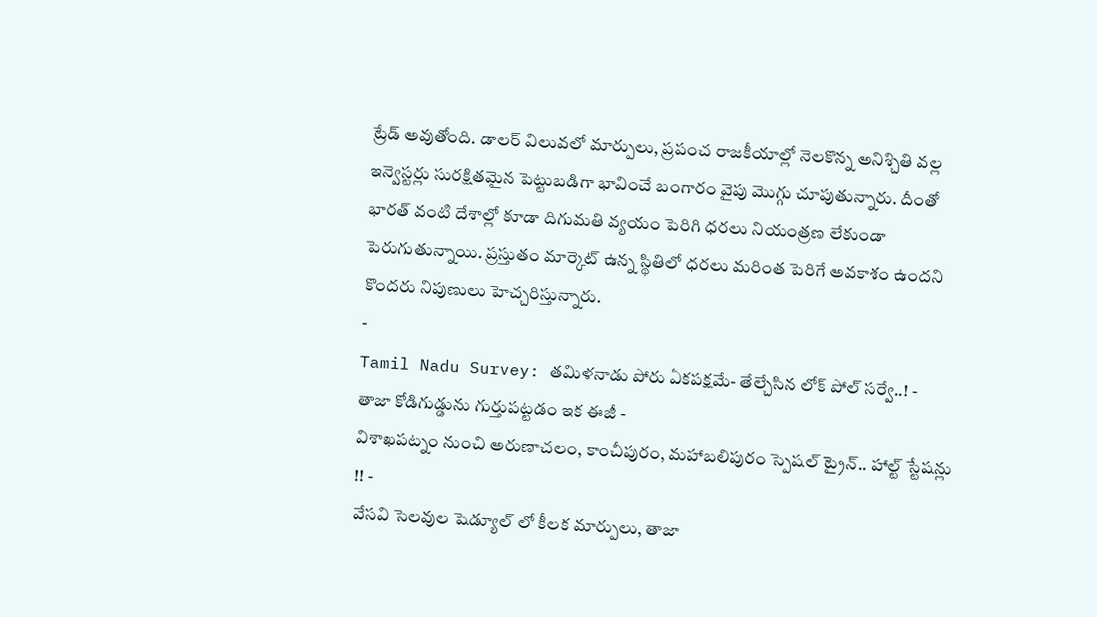ట్రేడ్ అవుతోంది. డాలర్ విలువలో మార్పులు, ప్రపంచ రాజకీయాల్లో నెలకొన్న అనిశ్చితి వల్ల ఇన్వెస్టర్లు సురక్షితమైన పెట్టుబడిగా భావించే బంగారం వైపు మొగ్గు చూపుతున్నారు. దీంతో భారత్ వంటి దేశాల్లో కూడా దిగుమతి వ్యయం పెరిగి ధరలు నియంత్రణ లేకుండా పెరుగుతున్నాయి. ప్రస్తుతం మార్కెట్ ఉన్న స్థితిలో ధరలు మరింత పెరిగే అవకాశం ఉందని కొందరు నిపుణులు హెచ్చరిస్తున్నారు.
-
Tamil Nadu Survey: తమిళనాడు పోరు ఏకపక్షమే- తేల్చేసిన లోక్ పోల్ సర్వే..! -
తాజా కోడిగుడ్డును గుర్తుపట్టడం ఇక ఈజీ -
విశాఖపట్నం నుంచి అరుణాచలం, కాంచీపురం, మహాబలిపురం స్పెషల్ ట్రైన్.. హాల్ట్ స్టేషన్లు !! -
వేసవి సెలవుల షెడ్యూల్ లో కీలక మార్పులు, తాజా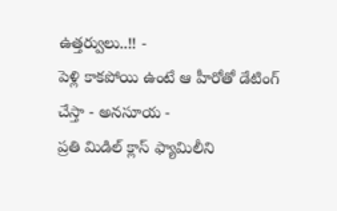ఉత్తర్వులు..!! -
పెళ్లి కాకపోయి ఉంటే ఆ హీరోతో డేటింగ్ చేస్తా - అనసూయ -
ప్రతి మిడిల్ క్లాస్ ఫ్యామిలీని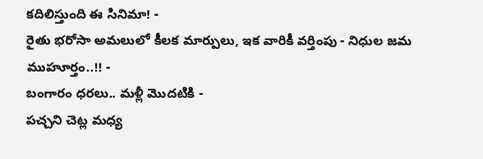కదిలిస్తుంది ఈ సినిమా! -
రైతు భరోసా అమలులో కీలక మార్పులు, ఇక వారికీ వర్తింపు - నిధుల జమ ముహూర్తం..!! -
బంగారం ధరలు.. మళ్లీ మొదటికి -
పచ్చని చెట్ల మధ్య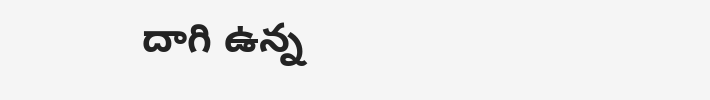దాగి ఉన్న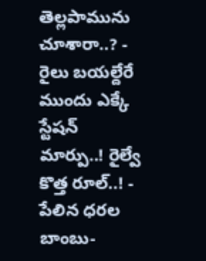తెల్లపామును చూశారా..? -
రైలు బయల్దేరే ముందు ఎక్కే స్టేషన్ మార్పు..! రైల్వే కొత్త రూల్..! -
పేలిన ధరల బాంబు-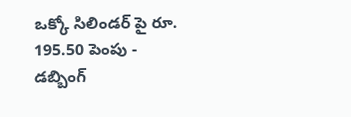ఒక్కో సిలిండర్ పై రూ. 195.50 పెంపు -
డబ్బింగ్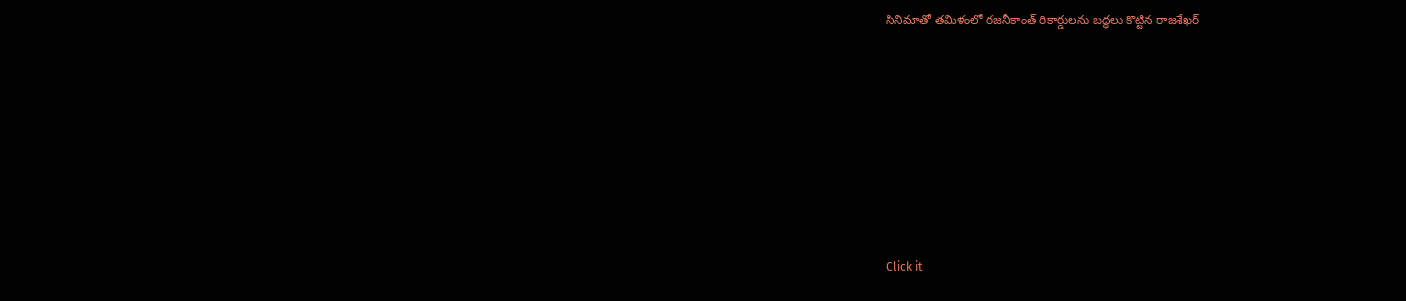సినిమాతో తమిళంలో రజనీకాంత్ రికార్డులను బద్ధలు కొట్టిన రాజశేఖర్












Click it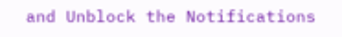and Unblock the Notifications